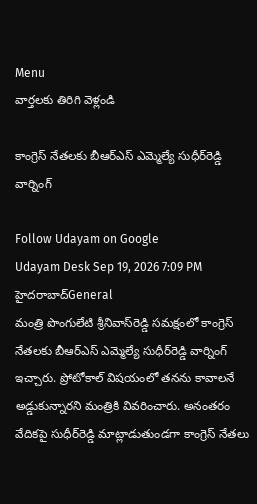Menu
వార్తలకు తిరిగి వెళ్లండి

కాంగ్రెస్ నేతలకు బీఆర్‌ఎస్ ఎమ్మెల్యే సుధీర్‌రెడ్డి వార్నింగ్

Follow Udayam on Google
Udayam Desk Sep 19, 2026 7:09 PM హైదరాబాద్General
మంత్రి పొంగులేటి శ్రీనివాస్‌రెడ్డి సమక్షంలో కాంగ్రెస్ నేతలకు బీఆర్‌ఎస్ ఎమ్మెల్యే సుధీర్‌రెడ్డి వార్నింగ్ ఇచ్చారు. ప్రోటోకాల్ విషయంలో తనను కావాలనే అడ్డుకున్నారని మంత్రికి వివరించారు. అనంతరం వేదికపై సుధీర్‌రెడ్డి మాట్లాడుతుండగా కాంగ్రెస్ నేతలు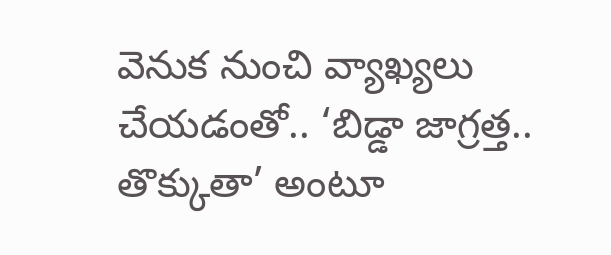వెనుక నుంచి వ్యాఖ్యలు చేయడంతో.. ‘బిడ్డా జాగ్రత్త.. తొక్కుతా’ అంటూ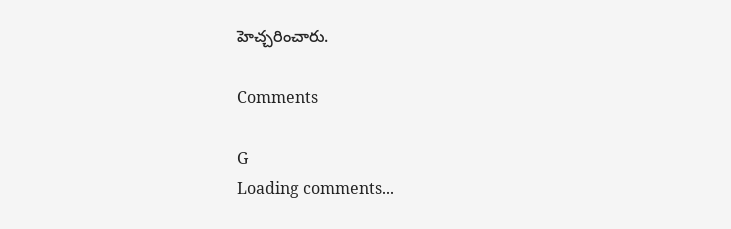హెచ్చరించారు.

Comments

G
Loading comments...